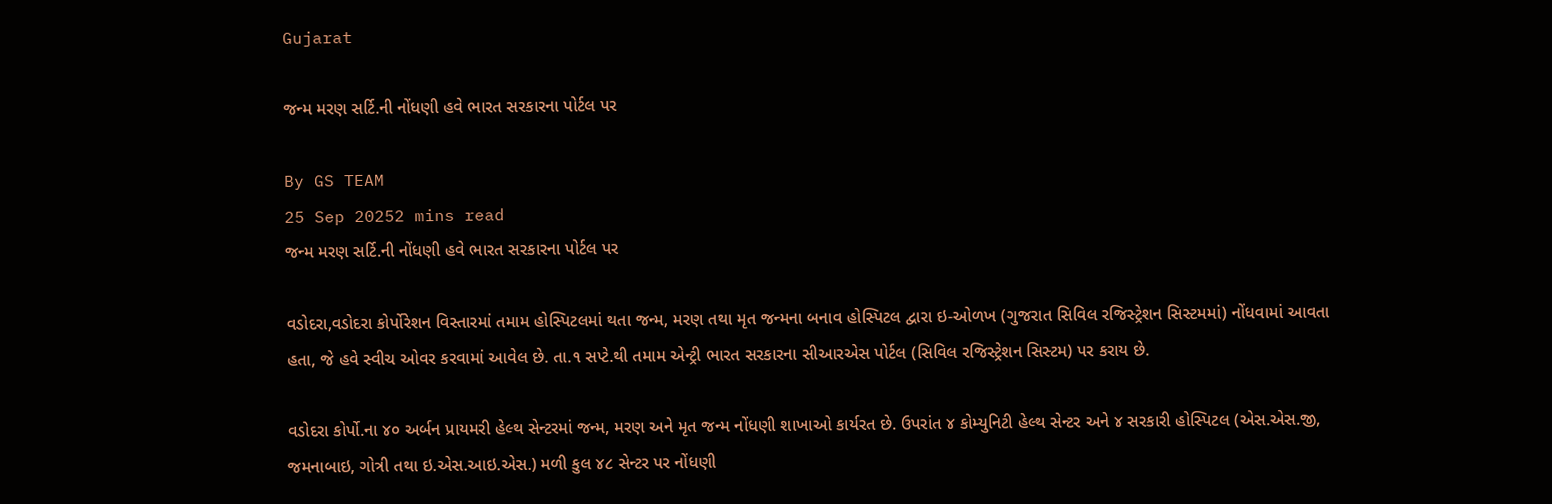Gujarat

જન્મ મરણ સર્ટિ.ની નોંધણી હવે ભારત સરકારના પોર્ટલ પર

By GS TEAM
25 Sep 20252 mins read
જન્મ મરણ સર્ટિ.ની નોંધણી હવે ભારત સરકારના પોર્ટલ પર

વડોદરા,વડોદરા કોર્પોરેશન વિસ્તારમાં તમામ હોસ્પિટલમાં થતા જન્મ, મરણ તથા મૃત જન્મના બનાવ હોસ્પિટલ દ્વારા ઇ-ઓળખ (ગુજરાત સિવિલ રજિસ્ટ્રેશન સિસ્ટમમાં) નોંધવામાં આવતા હતા, જે હવે સ્વીચ ઓવર કરવામાં આવેલ છે. તા.૧ સપ્ટે.થી તમામ એન્ટ્રી ભારત સરકારના સીઆરએસ પોર્ટલ (સિવિલ રજિસ્ટ્રેશન સિસ્ટમ) પર કરાય છે.

વડોદરા કોર્પો.ના ૪૦ અર્બન પ્રાયમરી હેલ્થ સેન્ટરમાં જન્મ, મરણ અને મૃત જન્મ નોંધણી શાખાઓ કાર્યરત છે. ઉપરાંત ૪ કોમ્યુનિટી હેલ્થ સેન્ટર અને ૪ સરકારી હોસ્પિટલ (એસ.એસ.જી, જમનાબાઇ, ગોત્રી તથા ઇ.એસ.આઇ.એસ.) મળી કુલ ૪૮ સેન્ટર પર નોંધણી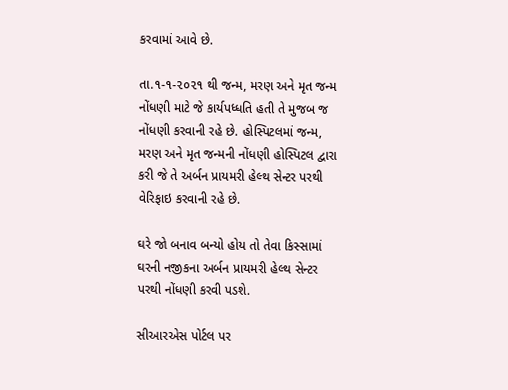કરવામાં આવે છે.

તા.૧-૧-૨૦૨૧ થી જન્મ, મરણ અને મૃત જન્મ નોંધણી માટે જે કાર્યપધ્ધતિ હતી તે મુજબ જ નોંધણી કરવાની રહે છે. હોસ્પિટલમાં જન્મ, મરણ અને મૃત જન્મની નોંધણી હોસ્પિટલ દ્વારા કરી જે તે અર્બન પ્રાયમરી હેલ્થ સેન્ટર પરથી વેરિફાઇ કરવાની રહે છે.

ઘરે જો બનાવ બન્યો હોય તો તેવા કિસ્સામાં ઘરની નજીકના અર્બન પ્રાયમરી હેલ્થ સેન્ટર પરથી નોંધણી કરવી પડશે.

સીઆરએસ પોર્ટલ પર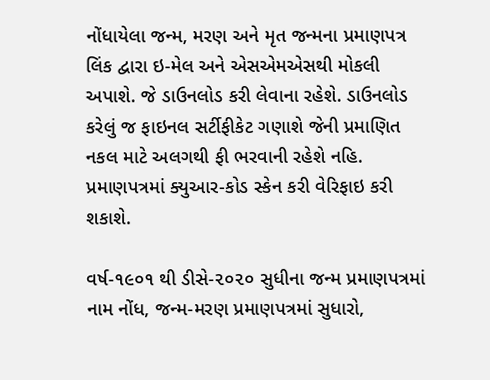નોંધાયેલા જન્મ, મરણ અને મૃત જન્મના પ્રમાણપત્ર લિંક દ્વારા ઇ-મેલ અને એસએમએસથી મોકલી અપાશે. જે ડાઉનલોડ કરી લેવાના રહેશે. ડાઉનલોડ કરેલું જ ફાઇનલ સર્ટીફીકેટ ગણાશે જેની પ્રમાણિત નકલ માટે અલગથી ફી ભરવાની રહેશે નહિ. પ્રમાણપત્રમાં ક્યુઆર-કોડ સ્કેન કરી વેરિફાઇ કરી શકાશે.

વર્ષ-૧૯૦૧ થી ડીસે-૨૦૨૦ સુધીના જન્મ પ્રમાણપત્રમાં નામ નોંધ, જન્મ-મરણ પ્રમાણપત્રમાં સુધારો,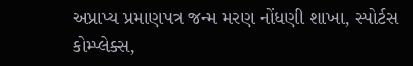અપ્રાપ્ય પ્રમાણપત્ર જન્મ મરણ નોંધણી શાખા, સ્પોર્ટસ કોમ્પ્લેક્સ,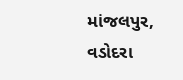માંજલપુર, વડોદરા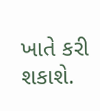ખાતે કરી શકાશે.